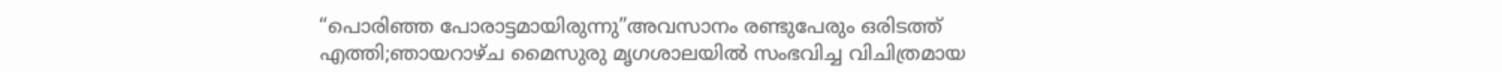“പൊരിഞ്ഞ പോരാട്ടമായിരുന്നു”അവസാനം രണ്ടുപേരും ഒരിടത്ത് എത്തി;ഞായറാഴ്ച മൈസുരു മൃഗശാലയില്‍ സംഭവിച്ച വിചിത്രമായ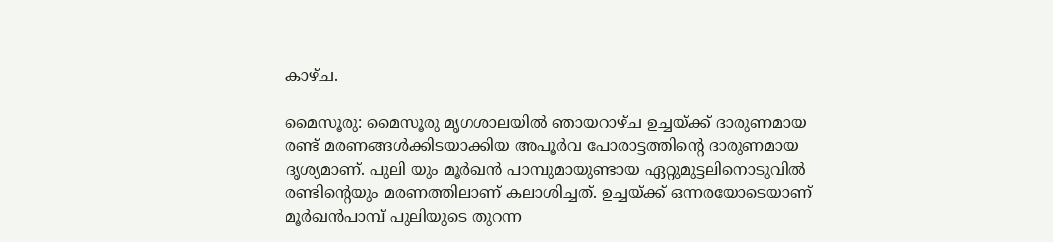കാഴ്ച.

മൈസൂരു: മൈസൂരു മൃഗശാലയിൽ ഞായറാഴ്ച ഉച്ചയ്ക്ക് ദാരുണമായ രണ്ട് മരണങ്ങൾക്കിടയാക്കിയ അപൂർവ പോരാട്ടത്തിന്റെ ദാരുണമായ ദൃശ്യമാണ്. പുലി യും മൂർഖൻ പാമ്പുമായുണ്ടായ ഏറ്റുമുട്ടലിനൊടുവിൽ രണ്ടിന്റെയും മരണത്തിലാണ് കലാശിച്ചത്. ഉച്ചയ്ക്ക് ഒന്നരയോടെയാണ് മൂർഖൻപാമ്പ് പുലിയുടെ തുറന്ന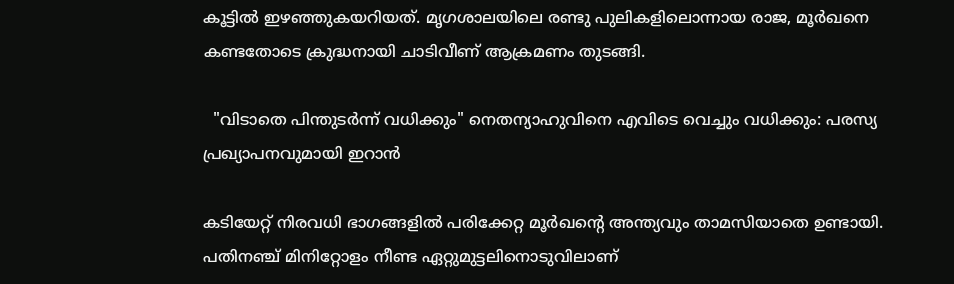കൂട്ടിൽ ഇഴഞ്ഞുകയറിയത്. മൃഗശാലയിലെ രണ്ടു പുലികളിലൊന്നായ രാജ, മൂർഖനെ കണ്ടതോടെ ക്രുദ്ധനായി ചാടിവീണ് ആക്രമണം തുടങ്ങി.

  "വിടാതെ പിന്തുടർന്ന് വധിക്കും" നെതന്യാഹുവിനെ എവിടെ വെച്ചും വധിക്കും: പരസ്യ പ്രഖ്യാപനവുമായി ഇറാൻ

കടിയേറ്റ് നിരവധി ഭാഗങ്ങളിൽ പരിക്കേറ്റ മൂർഖന്റെ അന്ത്യവും താമസിയാതെ ഉണ്ടായി. പതിനഞ്ച് മിനിറ്റോളം നീണ്ട ഏറ്റുമുട്ടലിനൊടുവിലാണ്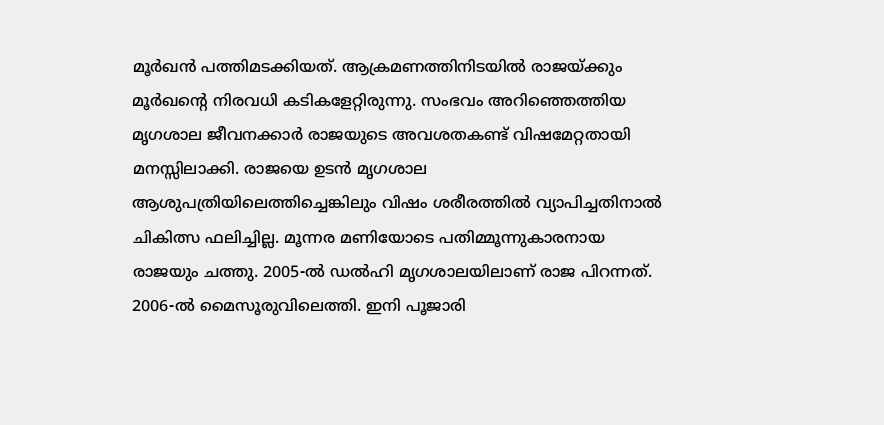മൂർഖൻ പത്തിമടക്കിയത്. ആക്രമണത്തിനിടയിൽ രാജയ്ക്കും മൂർഖന്റെ നിരവധി കടികളേറ്റിരുന്നു. സംഭവം അറിഞ്ഞെത്തിയ മൃഗശാല ജീവനക്കാർ രാജയുടെ അവശതകണ്ട് വിഷമേറ്റതായി മനസ്സിലാക്കി. രാജയെ ഉടൻ മൃഗശാല ആശുപത്രിയിലെത്തിച്ചെങ്കിലും വിഷം ശരീരത്തിൽ വ്യാപിച്ചതിനാൽ ചികിത്സ ഫലിച്ചില്ല. മൂന്നര മണിയോടെ പതിമ്മൂന്നുകാരനായ രാജയും ചത്തു. 2005-ൽ ഡൽഹി മൃഗശാലയിലാണ് രാജ പിറന്നത്. 2006-ൽ മൈസൂരുവിലെത്തി. ഇനി പൂജാരി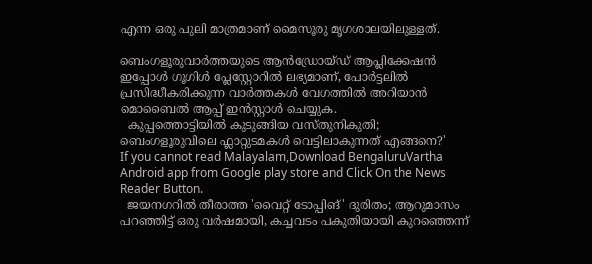എന്ന ഒരു പുലി മാത്രമാണ് മൈസൂരു മൃഗശാലയിലുള്ളത്.

ബെംഗളൂരുവാർത്തയുടെ ആൻഡ്രോയ്ഡ് ആപ്ലിക്കേഷൻ ഇപ്പോൾ ഗൂഗിൾ പ്ലേസ്റ്റോറിൽ ലഭ്യമാണ്, പോർട്ടലിൽ പ്രസിദ്ധീകരിക്കുന്ന വാർത്തകൾ വേഗത്തിൽ അറിയാൻ മൊബൈൽ ആപ്പ് ഇൻസ്റ്റാൾ ചെയ്യുക.
  കുപ്പത്തൊട്ടിയിൽ കുടുങ്ങിയ വസ്തുനികുതി; ബെംഗളൂരുവിലെ ഫ്ലാറ്റുടമകൾ വെട്ടിലാകുന്നത് എങ്ങനെ?'
If you cannot read Malayalam,Download BengaluruVartha Android app from Google play store and Click On the News Reader Button.
  ജയനഗറിൽ തീരാത്ത 'വൈറ്റ് ടോപ്പിങ്' ദുരിതം; ആറുമാസം പറഞ്ഞിട്ട് ഒരു വർഷമായി, കച്ചവടം പകുതിയായി കുറഞ്ഞെന്ന്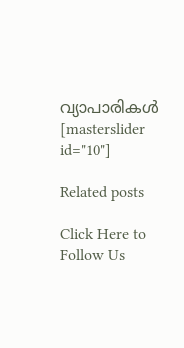വ്യാപാരികൾ
[masterslider id="10"]

Related posts

Click Here to Follow Us